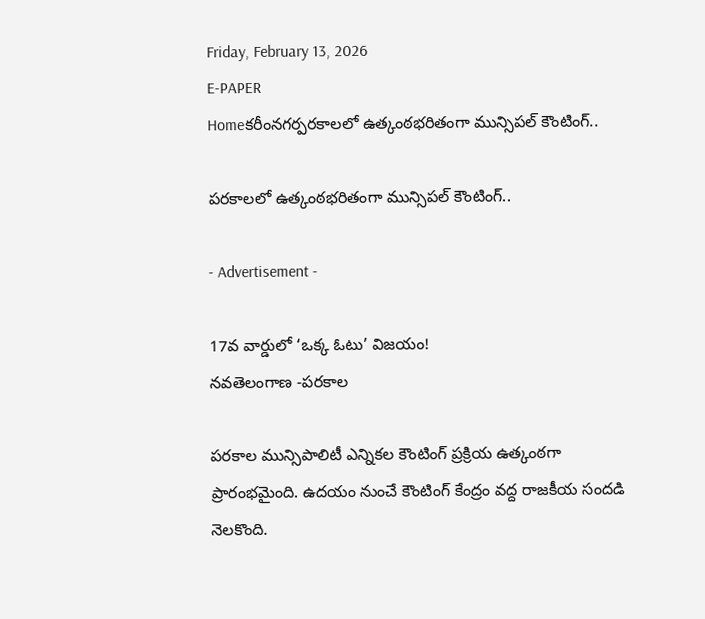Friday, February 13, 2026
E-PAPER
Homeకరీంనగర్పరకాలలో ఉత్కంఠభరితంగా మున్సిపల్ కౌంటింగ్..

పరకాలలో ఉత్కంఠభరితంగా మున్సిపల్ కౌంటింగ్..

- Advertisement -

17వ వార్డులో ‘ఒక్క ఓటు’ విజయం!
నవతెలంగాణ -పరకాల

పరకాల మున్సిపాలిటీ ఎన్నికల కౌంటింగ్ ప్రక్రియ ఉత్కంఠగా ప్రారంభమైంది. ఉదయం నుంచే కౌంటింగ్ కేంద్రం వద్ద రాజకీయ సందడి నెలకొంది.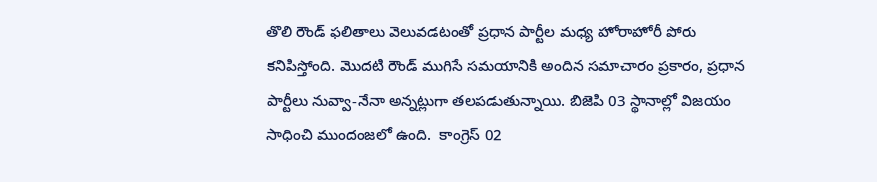తొలి రౌండ్ ఫలితాలు వెలువడటంతో ప్రధాన పార్టీల మధ్య హోరాహోరీ పోరు కనిపిస్తోంది. మొదటి రౌండ్ ముగిసే సమయానికి అందిన సమాచారం ప్రకారం, ప్రధాన పార్టీలు నువ్వా-నేనా అన్నట్లుగా తలపడుతున్నాయి. బిజెపి 03 స్థానాల్లో విజయం సాధించి ముందంజలో ఉంది.  కాంగ్రెస్ 02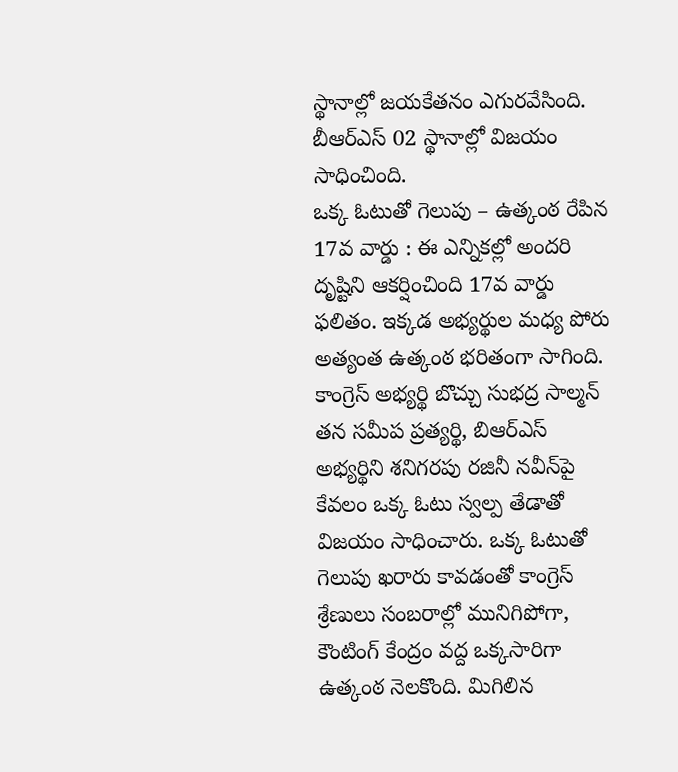స్థానాల్లో జయకేతనం ఎగురవేసింది. బీఆర్ఎస్ 02 స్థానాల్లో విజయం సాధించింది.
ఒక్క ఓటుతో గెలుపు – ఉత్కంఠ రేపిన 17వ వార్డు : ఈ ఎన్నికల్లో అందరి దృష్టిని ఆకర్షించింది 17వ వార్డు ఫలితం. ఇక్కడ అభ్యర్థుల మధ్య పోరు అత్యంత ఉత్కంఠ భరితంగా సాగింది. కాంగ్రెస్ అభ్యర్థి బొచ్చు సుభద్ర సాల్మన్ తన సమీప ప్రత్యర్థి, బిఆర్ఎస్ అభ్యర్థిని శనిగరపు రజినీ నవీన్‌పై కేవలం ఒక్క ఓటు స్వల్ప తేడాతో విజయం సాధించారు. ఒక్క ఓటుతో గెలుపు ఖరారు కావడంతో కాంగ్రెస్ శ్రేణులు సంబరాల్లో మునిగిపోగా, కౌంటింగ్ కేంద్రం వద్ద ఒక్కసారిగా ఉత్కంఠ నెలకొంది. మిగిలిన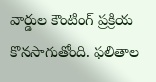వార్డుల కౌంటింగ్ ప్రక్రియ కొనసాగుతోంది. ఫలితాల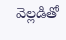వెల్లడితో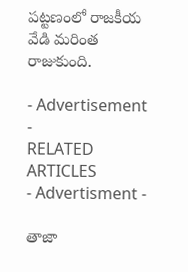పట్టణంలో రాజకీయ వేడి మరింత రాజుకుంది.

- Advertisement -
RELATED ARTICLES
- Advertisment -

తాజా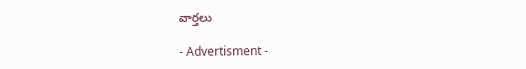వార్తలు

- Advertisment -